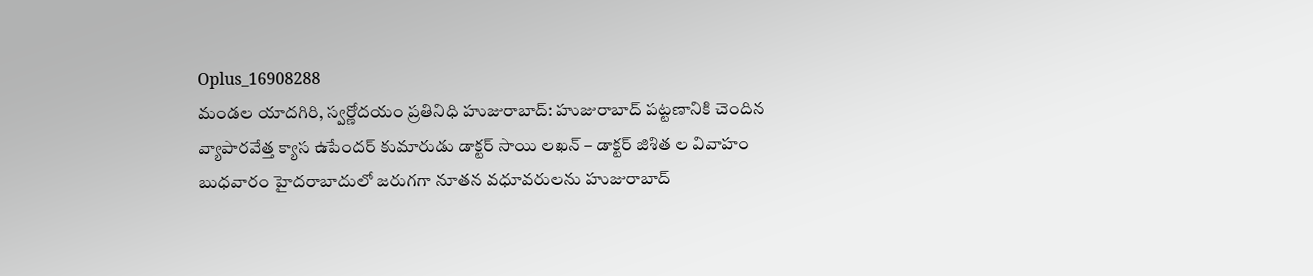Oplus_16908288
మండల యాదగిరి, స్వర్ణోదయం ప్రతినిధి హుజురాబాద్: హుజురాబాద్ పట్టణానికి చెందిన వ్యాపారవేత్త క్యాస ఉపేందర్ కుమారుడు డాక్టర్ సాయి లఖన్ – డాక్టర్ జిశిత ల వివాహం బుధవారం హైదరాబాదులో జరుగగా నూతన వధూవరులను హుజురాబాద్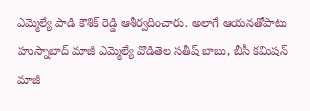ఎమ్మెల్యే పాడి కౌశిక్ రెడ్డి ఆశీర్వదించారు. అలాగే ఆయనతోపాటు హుస్నాబాద్ మాజీ ఎమ్మెల్యే వొడితెల సతీష్ బాబు, బీసీ కమిషన్ మాజీ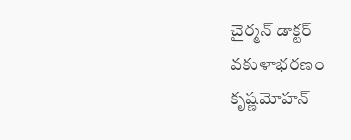చైర్మన్ డాక్టర్ వకుళాభరణం కృష్ణమోహన్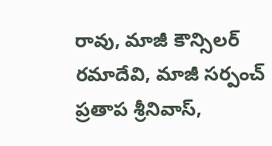రావు, మాజీ కౌన్సిలర్ రమాదేవి, మాజీ సర్పంచ్ ప్రతాప శ్రీనివాస్,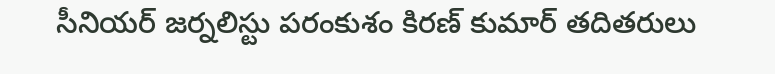సీనియర్ జర్నలిస్టు పరంకుశం కిరణ్ కుమార్ తదితరులు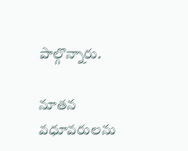పాల్గొన్నారు.

నూతన వధూవరులను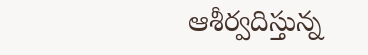ఆశీర్వదిస్తున్న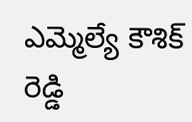ఎమ్మెల్యే కౌశిక్ రెడ్డి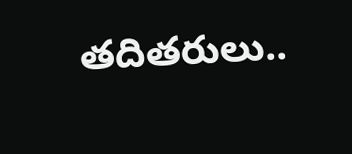తదితరులు..